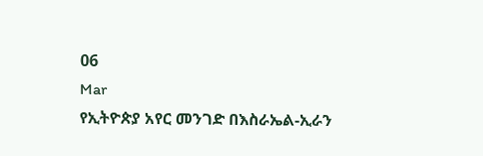06
Mar
የኢትዮጵያ አየር መንገድ በእስራኤል-ኢራን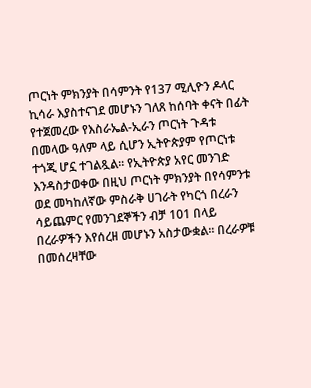ጦርነት ምክንያት በሳምንት የ137 ሚሊዮን ዶላር ኪሳራ እያስተናገደ መሆኑን ገለጸ ከሰባት ቀናት በፊት የተጀመረው የእስራኤል-ኢራን ጦርነት ጉዳቱ በመላው ዓለም ላይ ሲሆን ኢትዮጵያም የጦርነቱ ተጎጂ ሆኗ ተገልጿል፡፡ የኢትዮጵያ አየር መንገድ እንዳስታወቀው በዚህ ጦርነት ምክንያት በየሳምንቱ ወደ መካከለኛው ምስራቅ ሀገራት የካርጎ በረራን ሳይጨምር የመንገደኞችን ብቻ 101 በላይ በረራዎችን እየሰረዘ መሆኑን አስታውቋል፡፡ በረራዎቹ በመሰረዛቸው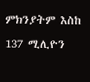ምክንያትም እስከ 137 ሚሊዮን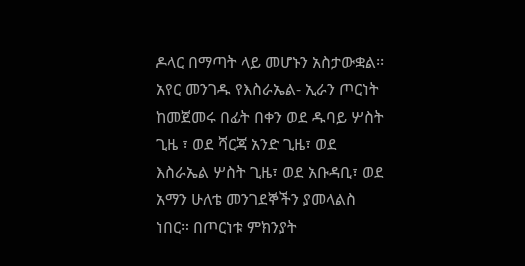ዶላር በማጣት ላይ መሆኑን አስታውቋል፡፡ አየር መንገዱ የእስራኤል- ኢራን ጦርነት ከመጀመሩ በፊት በቀን ወደ ዱባይ ሦስት ጊዜ ፣ ወደ ሻርጃ አንድ ጊዜ፣ ወደ እስራኤል ሦስት ጊዜ፣ ወደ አቡዳቢ፣ ወደ አማን ሁለቴ መንገደኞችን ያመላልስ ነበር። በጦርነቱ ምክንያት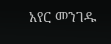አየር መንገዱ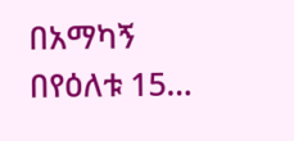በአማካኝ በየዕለቱ 15…